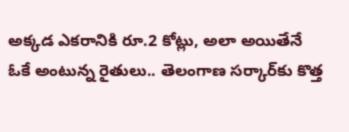అక్కడ ఎకరానికి రూ.2 కోట్లు, అలా అయితేనే ఓకే అంటున్న రైతులు.. తెలంగాణ సర్కార్‌కు కొత్త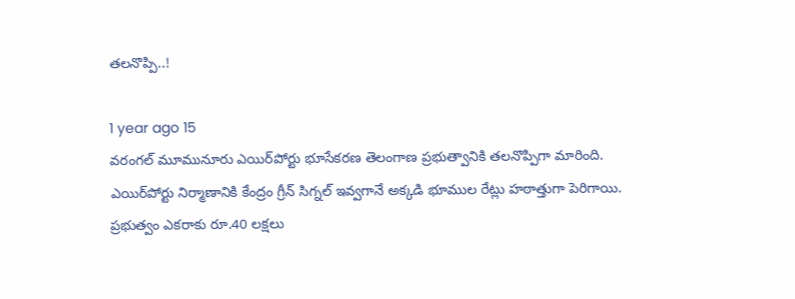తలనొప్పి..!

1 year ago 15
వరంగల్‌ మూమునూరు ఎయిర్‌పోర్టు భూసేకరణ తెలంగాణ ప్రభుత్వానికి తలనొప్పిగా మారింది. ఎయిర్‌పోర్టు నిర్మాణానికి కేంద్రం గ్రీన్ సిగ్నల్ ఇవ్వగానే అక్కడి భూముల రేట్లు హఠాత్తుగా పెరిగాయి. ప్రభుత్వం ఎకరాకు రూ.40 లక్షలు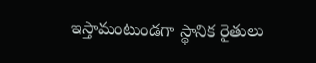ఇస్తామంటుండగా స్థానిక రైతులు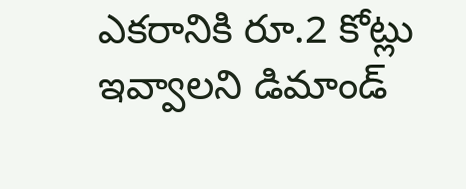ఎకరానికి రూ.2 కోట్లు ఇవ్వాలని డిమాండ్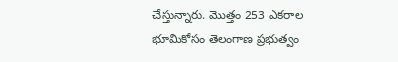చేస్తున్నారు. మొత్తం 253 ఎకరాల భూమికోసం తెలంగాణ ప్రభుత్వం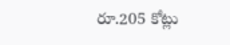రూ.205 కోట్లు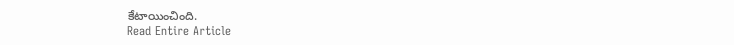కేటాయించింది.
Read Entire Article